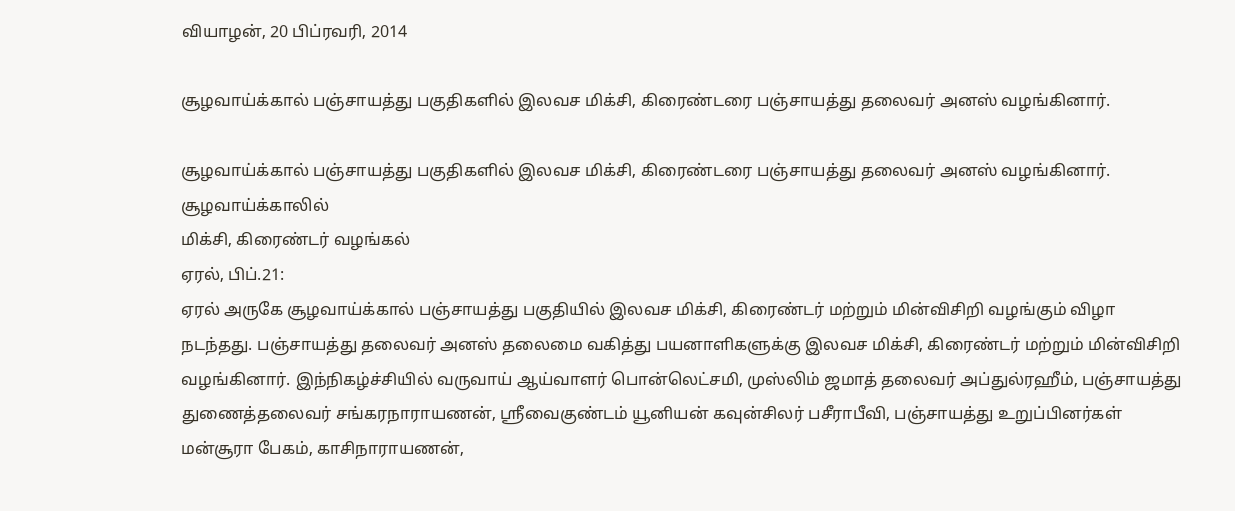வியாழன், 20 பிப்ரவரி, 2014

சூழவாய்க்கால் பஞ்சாயத்து பகுதிகளில் இலவச மிக்சி, கிரைண்டரை பஞ்சாயத்து தலைவர் அனஸ் வழங்கினார்.

சூழவாய்க்கால் பஞ்சாயத்து பகுதிகளில் இலவச மிக்சி, கிரைண்டரை பஞ்சாயத்து தலைவர் அனஸ் வழங்கினார்.
சூழவாய்க்காலில்
மிக்சி, கிரைண்டர் வழங்கல்
ஏரல், பிப்.21:
ஏரல் அருகே சூழவாய்க்கால் பஞ்சாயத்து பகுதியில் இலவச மிக்சி, கிரைண்டர் மற்றும் மின்விசிறி வழங்கும் விழா நடந்தது. பஞ்சாயத்து தலைவர் அனஸ் தலைமை வகித்து பயனாளிகளுக்கு இலவச மிக்சி, கிரைண்டர் மற்றும் மின்விசிறி வழங்கினார். இந்நிகழ்ச்சியில் வருவாய் ஆய்வாளர் பொன்லெட்சமி, முஸ்லிம் ஜமாத் தலைவர் அப்துல்ரஹீம், பஞ்சாயத்து துணைத்தலைவர் சங்கரநாராயணன், ஸ்ரீவைகுண்டம் யூனியன் கவுன்சிலர் பசீராபீவி, பஞ்சாயத்து உறுப்பினர்கள் மன்சூரா பேகம், காசிநாராயணன்,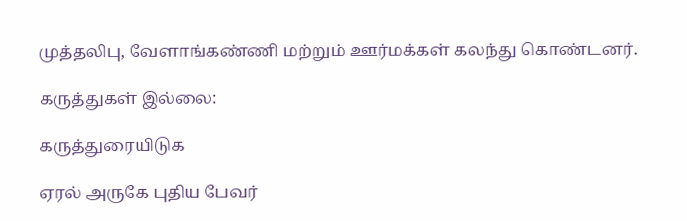முத்தலிபு, வேளாங்கண்ணி மற்றும் ஊர்மக்கள் கலந்து கொண்டனர்.

கருத்துகள் இல்லை:

கருத்துரையிடுக

ஏரல் அருகே புதிய பேவர்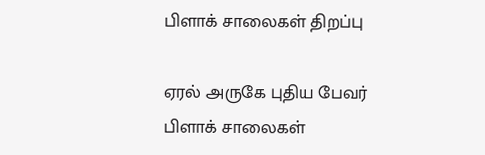பிளாக் சாலைகள் திறப்பு

ஏரல் அருகே புதிய பேவர் பிளாக் சாலைகள்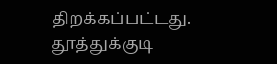திறக்கப்பட்டது. தூத்துக்குடி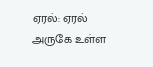ஏரல்: ஏரல் அருகே உள்ள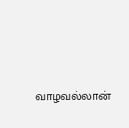வாழவல்லான்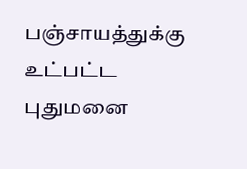பஞ்சாயத்துக்கு உட்பட்ட புதுமனை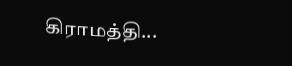கிராமத்தி...